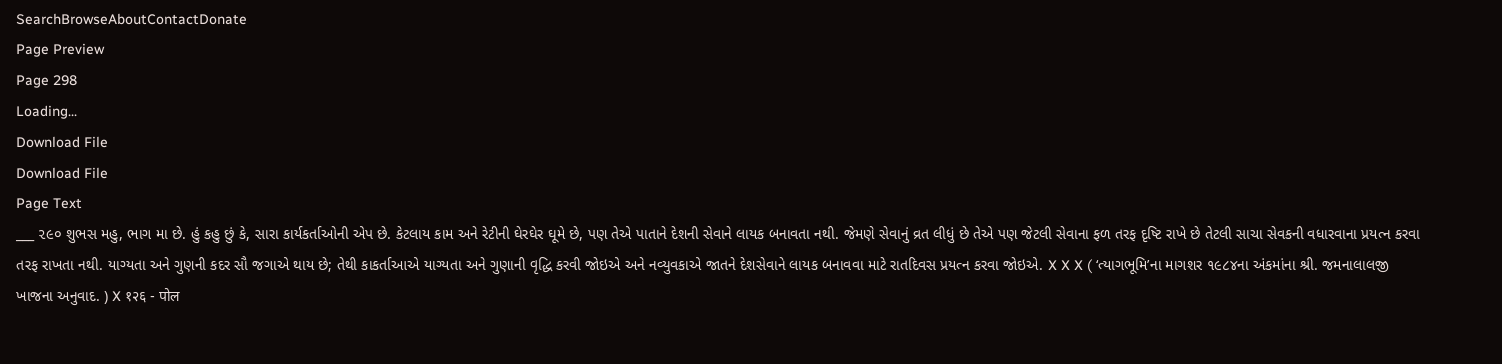SearchBrowseAboutContactDonate
Page Preview
Page 298
Loading...
Download File
Download File
Page Text
___ ૨૯૦ શુભસ મહુ, ભાગ મા છે. હું કહુ છું કે, સારા કાર્યકર્તાઓની એપ છે. કેટલાય કામ અને રેટીની ઘેરઘેર ઘૂમે છે, પણ તેએ પાતાને દેશની સેવાને લાયક બનાવતા નથી. જેમણે સેવાનું વ્રત લીધું છે તેએ પણ જેટલી સેવાના ફળ તરફ દૃષ્ટિ રાખે છે તેટલી સાચા સેવકની વધારવાના પ્રયત્ન કરવા તરફ રાખતા નથી. યાગ્યતા અને ગુણની કદર સૌ જગાએ થાય છે; તેથી કાકર્તાઆએ યાગ્યતા અને ગુણાની વૃદ્ધિ કરવી જોઇએ અને નવ્યુવકાએ જાતને દેશસેવાને લાયક બનાવવા માટે રાતદિવસ પ્રયત્ન કરવા જોઇએ. X X X ( ‘ત્યાગભૂમિ’ના માગશર ૧૯૮૪ના અંકમાંના શ્રી. જમનાલાલજી ખાજના અનુવાદ. ) X १२६ - पोल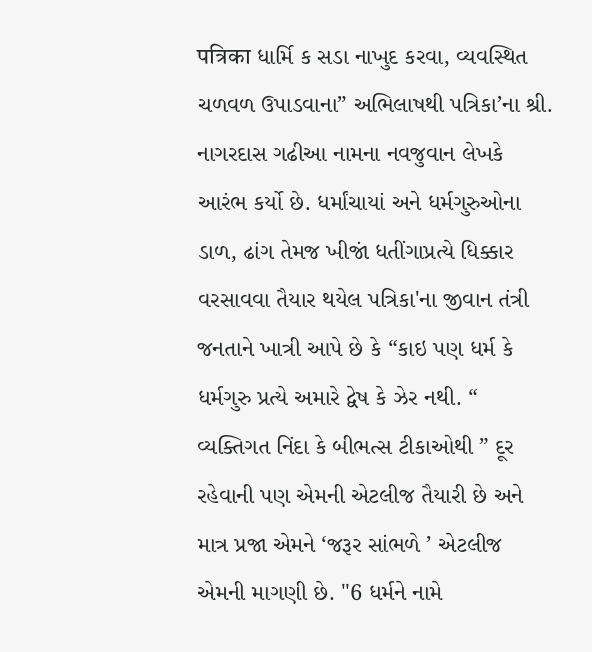पत्रिका ધાર્મિ ક સડા નાખુદ કરવા, વ્યવસ્થિત ચળવળ ઉપાડવાના” અભિલાષથી પત્રિકા’ના શ્રી. નાગરદાસ ગઢીઆ નામના નવજુવાન લેખકે આરંભ કર્યો છે. ધર્માંચાયાં અને ધર્મગુરુઓના ડાળ, ઢાંગ તેમજ ખીજાં ધતીંગાપ્રત્યે ધિક્કાર વરસાવવા તૈયાર થયેલ પત્રિકા'ના જીવાન તંત્રી જનતાને ખાત્રી આપે છે કે “કાઇ પણ ધર્મ કે ધર્મગુરુ પ્રત્યે અમારે દ્વેષ કે ઝેર નથી. “ વ્યક્તિગત નિંદા કે બીભત્સ ટીકાઓથી ” દૂર રહેવાની પણ એમની એટલીજ તૈયારી છે અને માત્ર પ્રજા એમને ‘જરૂર સાંભળે ’ એટલીજ એમની માગણી છે. "6 ધર્મને નામે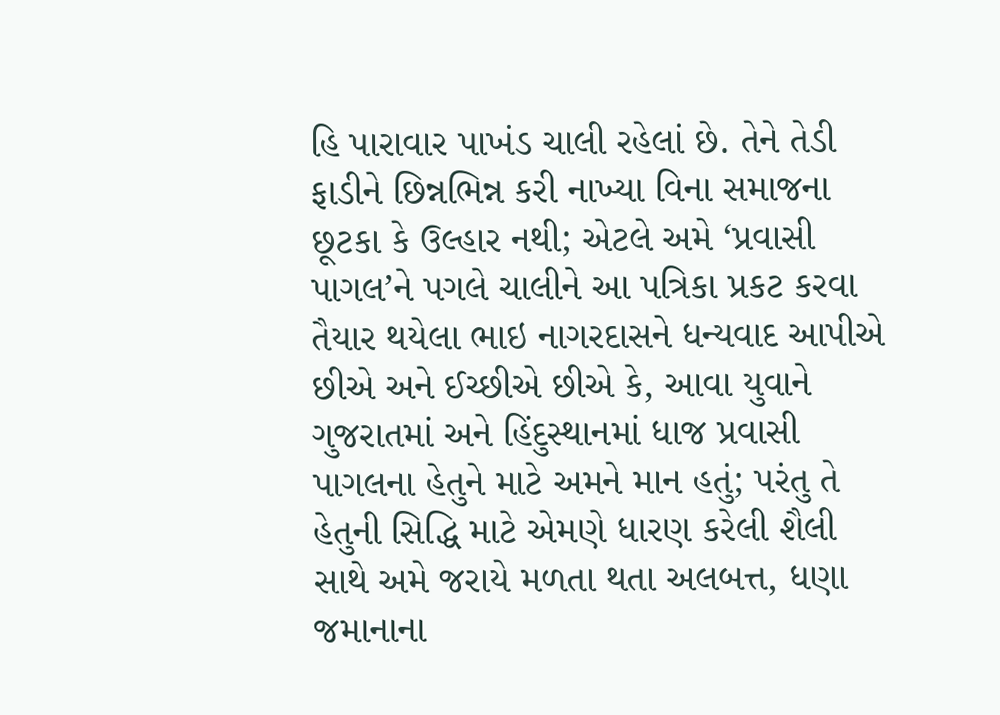હિ પારાવાર પાખંડ ચાલી રહેલાં છે. તેને તેડી ફાડીને છિન્નભિન્ન કરી નાખ્યા વિના સમાજના છૂટકા કે ઉલ્હાર નથી; એટલે અમે ‘પ્રવાસી પાગલ’ને પગલે ચાલીને આ પત્રિકા પ્રકટ કરવા તૈયાર થયેલા ભાઇ નાગરદાસને ધન્યવાદ આપીએ છીએ અને ઈચ્છીએ છીએ કે, આવા યુવાને ગુજરાતમાં અને હિંદુસ્થાનમાં ધાજ પ્રવાસી પાગલના હેતુને માટે અમને માન હતું; પરંતુ તે હેતુની સિદ્ધિ માટે એમણે ધારણ કરેલી શૈલી સાથે અમે જરાયે મળતા થતા અલબત્ત, ધણા જમાનાના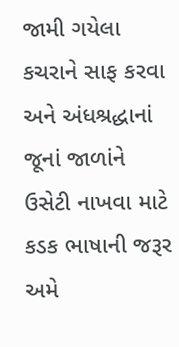જામી ગયેલા કચરાને સાફ કરવા અને અંધશ્રદ્ધાનાં જૂનાં જાળાંને ઉસેટી નાખવા માટે કડક ભાષાની જરૂર અમે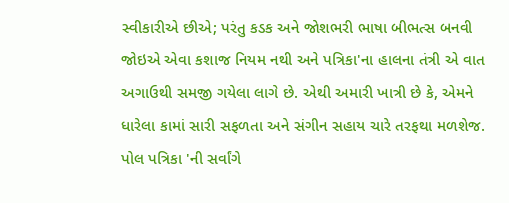સ્વીકારીએ છીએ; પરંતુ કડક અને જોશભરી ભાષા બીભત્સ બનવી જોઇએ એવા કશાજ નિયમ નથી અને પત્રિકા'ના હાલના તંત્રી એ વાત અગાઉથી સમજી ગયેલા લાગે છે. એથી અમારી ખાત્રી છે કે, એમને ધારેલા કામાં સારી સફળતા અને સંગીન સહાય ચારે તરફથા મળશેજ. પોલ પત્રિકા 'ની સર્વાંગે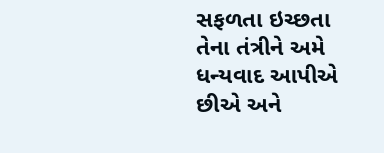સફળતા ઇચ્છતા તેના તંત્રીને અમે ધન્યવાદ આપીએ છીએ અને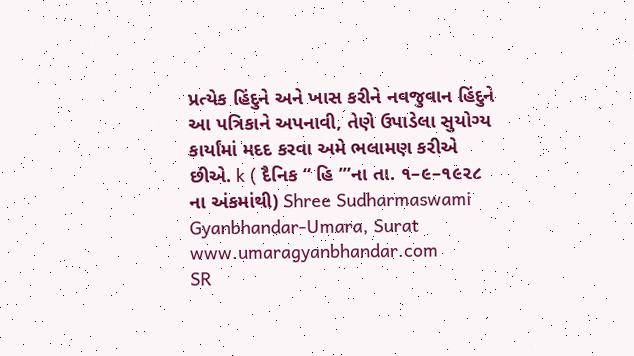પ્રત્યેક હિંદુને અને ખાસ કરીને નવજુવાન હિંદુને આ પત્રિકાને અપનાવી, તેણે ઉપાડેલા સુયોગ્ય કાર્યાંમાં મદદ કરવા અમે ભલામણ કરીએ છીએ. k ( દૈનિક “ હિ ’”ના તા. ૧–૯–૧૯૨૮ ના અંકમાંથી) Shree Sudharmaswami Gyanbhandar-Umara, Surat www.umaragyanbhandar.com
SR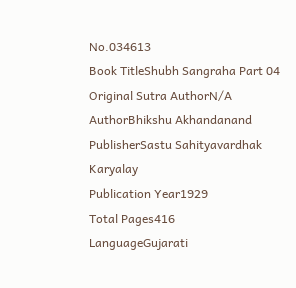No.034613
Book TitleShubh Sangraha Part 04
Original Sutra AuthorN/A
AuthorBhikshu Akhandanand
PublisherSastu Sahityavardhak Karyalay
Publication Year1929
Total Pages416
LanguageGujarati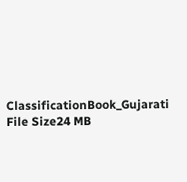ClassificationBook_Gujarati
File Size24 MB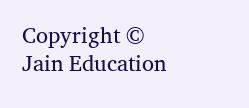Copyright © Jain Education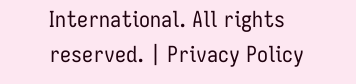International. All rights reserved. | Privacy Policy